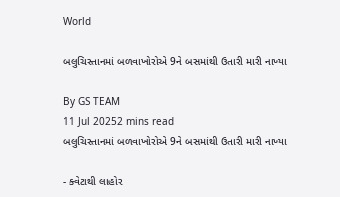World

બલુચિસ્તાનમાં બળવાખોરોએ 9ને બસમાંથી ઉતારી મારી નાખ્યા

By GS TEAM
11 Jul 20252 mins read
બલુચિસ્તાનમાં બળવાખોરોએ 9ને બસમાંથી ઉતારી મારી નાખ્યા

- ક્વેટાથી લાહોર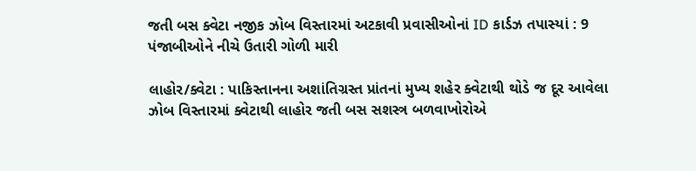જતી બસ ક્વેટા નજીક ઝોબ વિસ્તારમાં અટકાવી પ્રવાસીઓનાં ID કાર્ડઝ તપાસ્યાં : 9 પંજાબીઓને નીચે ઉતારી ગોળી મારી

લાહોર/ક્વેટા : પાકિસ્તાનના અશાંતિગ્રસ્ત પ્રાંતનાં મુખ્ય શહેર ક્વેટાથી થોડે જ દૂર આવેલા ઝોબ વિસ્તારમાં ક્વેટાથી લાહોર જતી બસ સશસ્ત્ર બળવાખોરોએ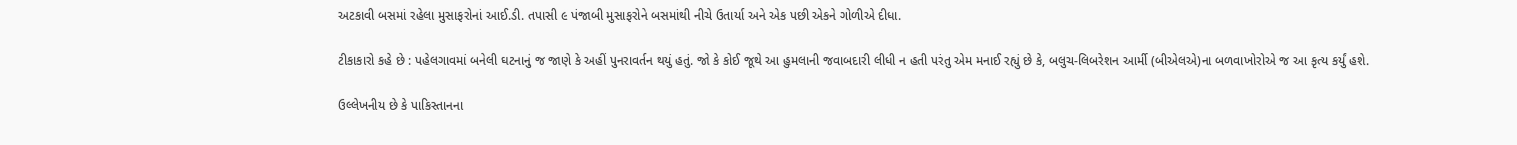અટકાવી બસમાં રહેલા મુસાફરોનાં આઈ.ડી. તપાસી ૯ પંજાબી મુસાફરોને બસમાંથી નીચે ઉતાર્યા અને એક પછી એકને ગોળીએ દીધા.

ટીકાકારો કહે છે : પહેલગાવમાં બનેલી ઘટનાનું જ જાણે કે અહીં પુનરાવર્તન થયું હતું. જો કે કોઈ જૂથે આ હુમલાની જવાબદારી લીધી ન હતી પરંતુ એમ મનાઈ રહ્યું છે કે, બલુચ-લિબરેશન આર્મી (બીએલએ)ના બળવાખોરોએ જ આ કૃત્ય કર્યું હશે.

ઉલ્લેખનીય છે કે પાકિસ્તાનના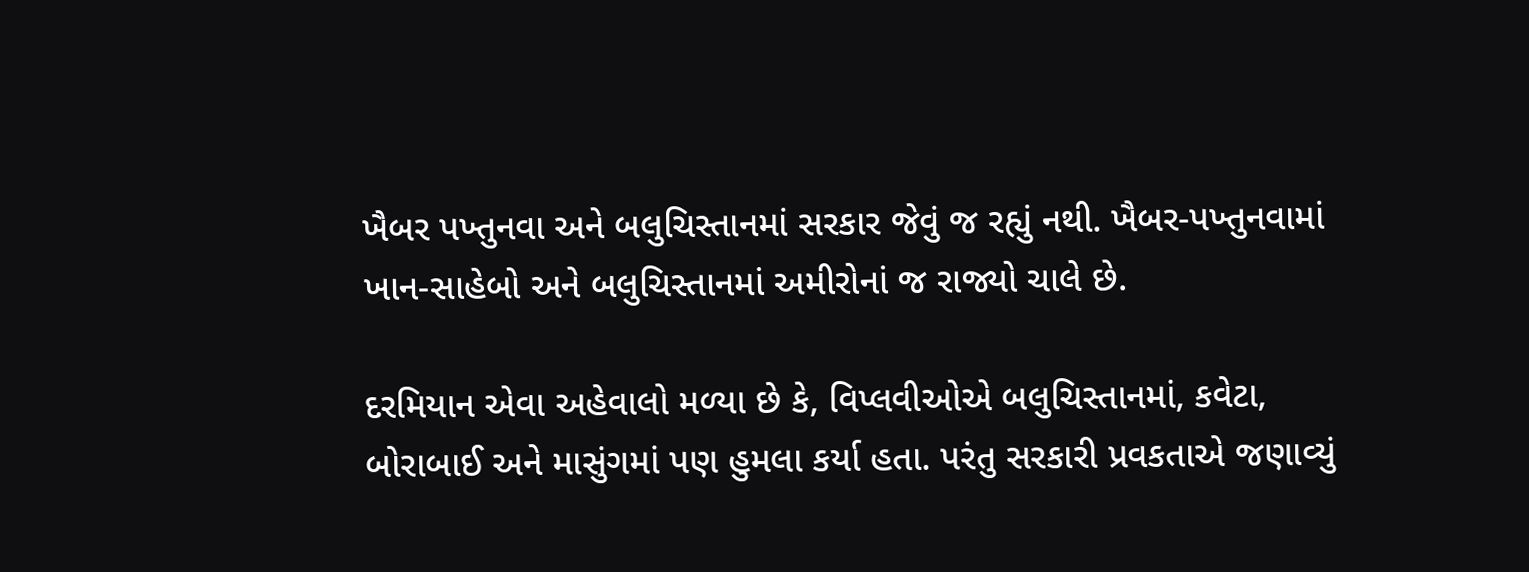ખૈબર પખ્તુનવા અને બલુચિસ્તાનમાં સરકાર જેવું જ રહ્યું નથી. ખૈબર-પખ્તુનવામાં ખાન-સાહેબો અને બલુચિસ્તાનમાં અમીરોનાં જ રાજ્યો ચાલે છે.

દરમિયાન એવા અહેવાલો મળ્યા છે કે, વિપ્લવીઓએ બલુચિસ્તાનમાં, કવેટા, બોરાબાઈ અને માસુંગમાં પણ હુમલા કર્યા હતા. પરંતુ સરકારી પ્રવકતાએ જણાવ્યું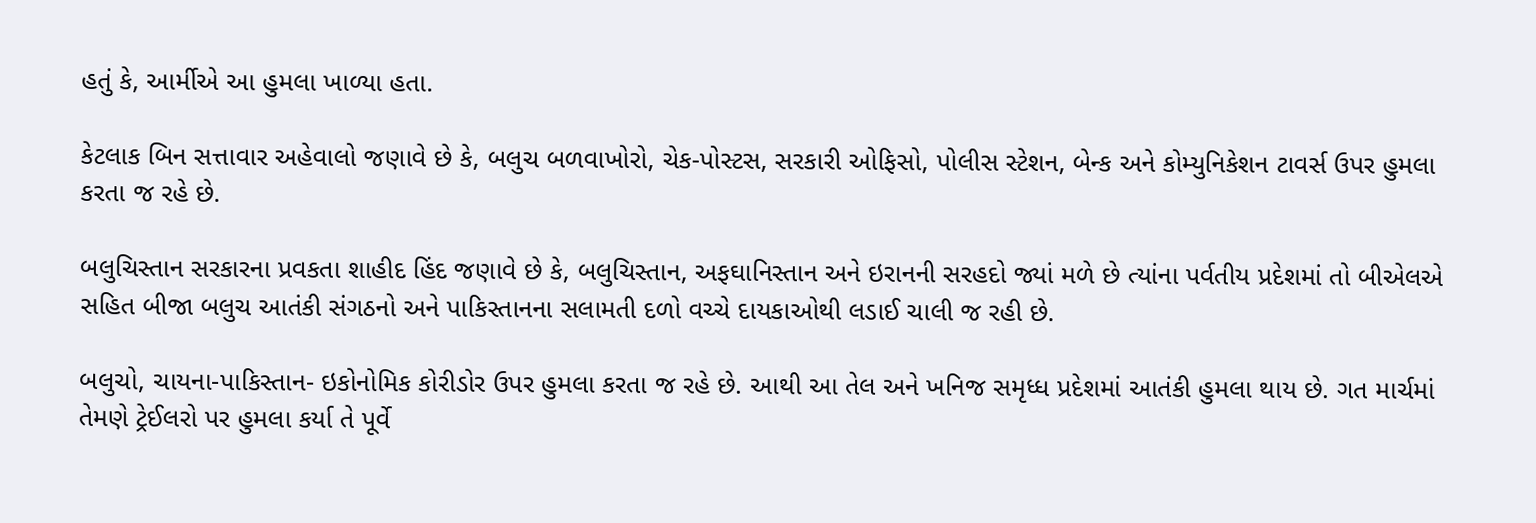હતું કે, આર્મીએ આ હુમલા ખાળ્યા હતા.

કેટલાક બિન સત્તાવાર અહેવાલો જણાવે છે કે, બલુચ બળવાખોરો, ચેક-પોસ્ટસ, સરકારી ઓફિસો, પોલીસ સ્ટેશન, બેન્ક અને કોમ્યુનિકેશન ટાવર્સ ઉપર હુમલા કરતા જ રહે છે.

બલુચિસ્તાન સરકારના પ્રવકતા શાહીદ હિંદ જણાવે છે કે, બલુચિસ્તાન, અફઘાનિસ્તાન અને ઇરાનની સરહદો જ્યાં મળે છે ત્યાંના પર્વતીય પ્રદેશમાં તો બીએલએ સહિત બીજા બલુચ આતંકી સંગઠનો અને પાકિસ્તાનના સલામતી દળો વચ્ચે દાયકાઓથી લડાઈ ચાલી જ રહી છે.

બલુચો, ચાયના-પાકિસ્તાન- ઇકોનોમિક કોરીડોર ઉપર હુમલા કરતા જ રહે છે. આથી આ તેલ અને ખનિજ સમૃધ્ધ પ્રદેશમાં આતંકી હુમલા થાય છે. ગત માર્ચમાં તેમણે ટ્રેઈલરો પર હુમલા કર્યા તે પૂર્વે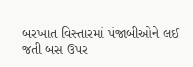બરખાત વિસ્તારમાં પંજાબીઓને લઈ જતી બસ ઉપર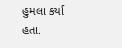હુમલા કર્યા હતા.